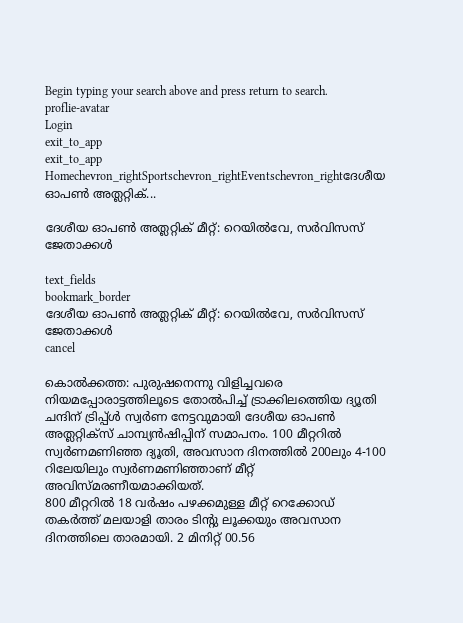Begin typing your search above and press return to search.
proflie-avatar
Login
exit_to_app
exit_to_app
Homechevron_rightSportschevron_rightEventschevron_rightദേശീയ ഓപണ്‍ അത്ലറ്റിക്...

ദേശീയ ഓപണ്‍ അത്ലറ്റിക് മീറ്റ്: റെയില്‍വേ, സര്‍വിസസ് ജേതാക്കള്‍

text_fields
bookmark_border
ദേശീയ ഓപണ്‍ അത്ലറ്റിക് മീറ്റ്: റെയില്‍വേ, സര്‍വിസസ് ജേതാക്കള്‍
cancel

കൊല്‍ക്കത്ത: പുരുഷനെന്നു വിളിച്ചവരെ നിയമപ്പോരാട്ടത്തിലൂടെ തോല്‍പിച്ച് ട്രാക്കിലത്തെിയ ദ്യൂതി ചന്ദിന് ട്രിപ്പ്ള്‍ സ്വര്‍ണ നേട്ടവുമായി ദേശീയ ഓപണ്‍ അത്ലറ്റിക്സ് ചാമ്പ്യന്‍ഷിപ്പിന് സമാപനം. 100 മീറ്ററില്‍ സ്വര്‍ണമണിഞ്ഞ ദ്യൂതി, അവസാന ദിനത്തില്‍ 200ലും 4-100 റിലേയിലും സ്വര്‍ണമണിഞ്ഞാണ് മീറ്റ് അവിസ്മരണീയമാക്കിയത്.
800 മീറ്ററില്‍ 18 വര്‍ഷം പഴക്കമുള്ള മീറ്റ് റെക്കോഡ് തകര്‍ത്ത് മലയാളി താരം ടിന്‍റു ലൂക്കയും അവസാന ദിനത്തിലെ താരമായി. 2 മിനിറ്റ് 00.56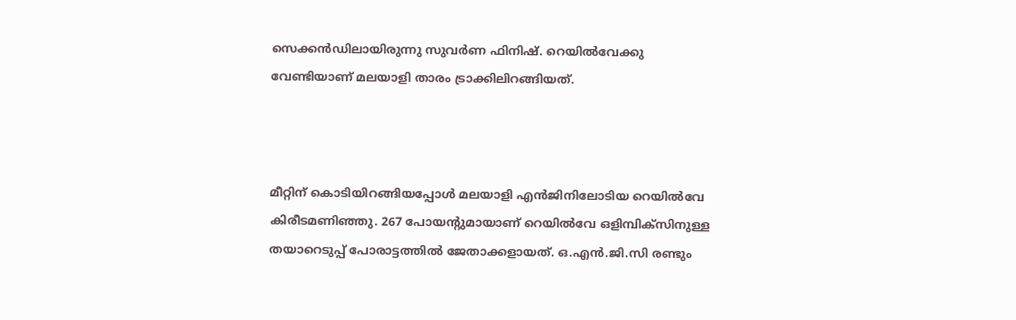സെക്കന്‍ഡിലായിരുന്നു സുവര്‍ണ ഫിനിഷ്. റെയില്‍വേക്കു വേണ്ടിയാണ് മലയാളി താരം ട്രാക്കിലിറങ്ങിയത്.



മീറ്റിന് കൊടിയിറങ്ങിയപ്പോള്‍ മലയാളി എന്‍ജിനിലോടിയ റെയില്‍വേ കിരീടമണിഞ്ഞു. 267 പോയന്‍റുമായാണ് റെയില്‍വേ ഒളിമ്പിക്സിനുള്ള തയാറെടുപ്പ് പോരാട്ടത്തില്‍ ജേതാക്കളായത്. ഒ.എന്‍.ജി.സി രണ്ടും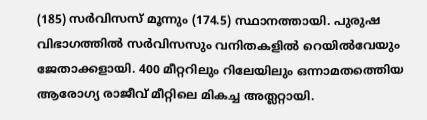(185) സര്‍വിസസ് മൂന്നും (174.5) സ്ഥാനത്തായി. പുരുഷ വിഭാഗത്തില്‍ സര്‍വിസസും വനിതകളില്‍ റെയില്‍വേയും ജേതാക്കളായി. 400 മീറ്ററിലും റിലേയിലും ഒന്നാമതത്തെിയ ആരോഗ്യ രാജീവ് മീറ്റിലെ മികച്ച അത്ലറ്റായി.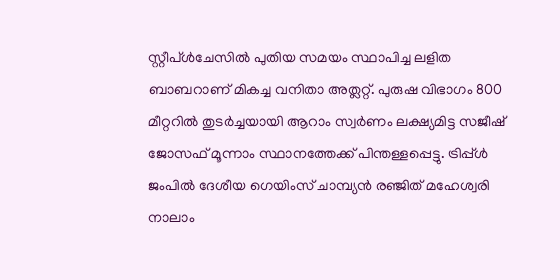സ്റ്റീപ്ള്‍ചേസില്‍ പുതിയ സമയം സ്ഥാപിച്ച ലളിത ബാബറാണ് മികച്ച വനിതാ അത്ലറ്റ്. പുരുഷ വിഭാഗം 800 മീറ്ററില്‍ തുടര്‍ച്ചയായി ആറാം സ്വര്‍ണം ലക്ഷ്യമിട്ട സജീഷ് ജോസഫ് മൂന്നാം സ്ഥാനത്തേക്ക് പിന്തള്ളപ്പെട്ടു. ട്രിപ്പ്ള്‍ ജംപില്‍ ദേശീയ ഗെയിംസ് ചാമ്പ്യന്‍ രഞ്ജിത് മഹേശ്വരി നാലാം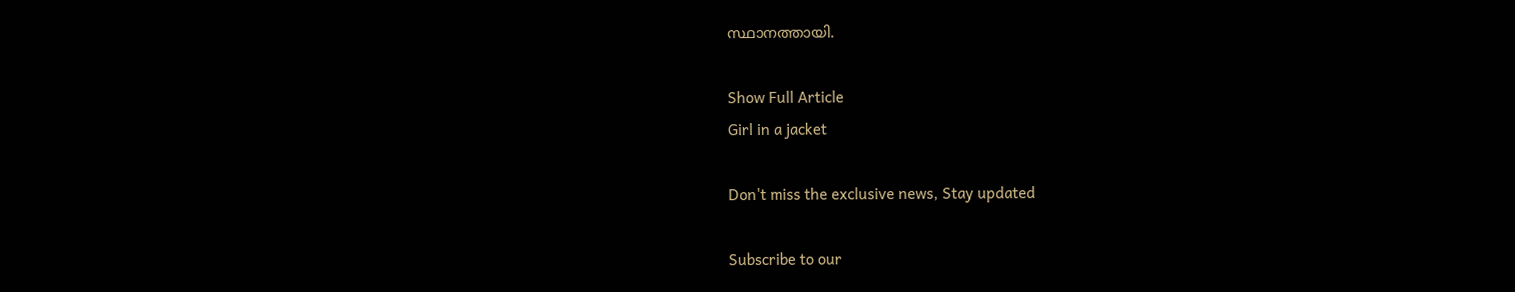സ്ഥാനത്തായി.

Show Full Article
Girl in a jacket

Don't miss the exclusive news, Stay updated

Subscribe to our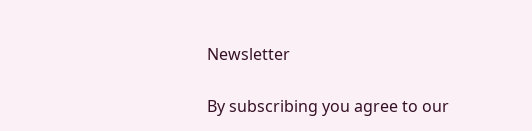Newsletter

By subscribing you agree to our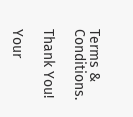Terms & Conditions.

Thank You!

Your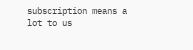subscription means a lot to us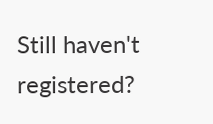Still haven't registered?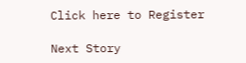Click here to Register

Next Story